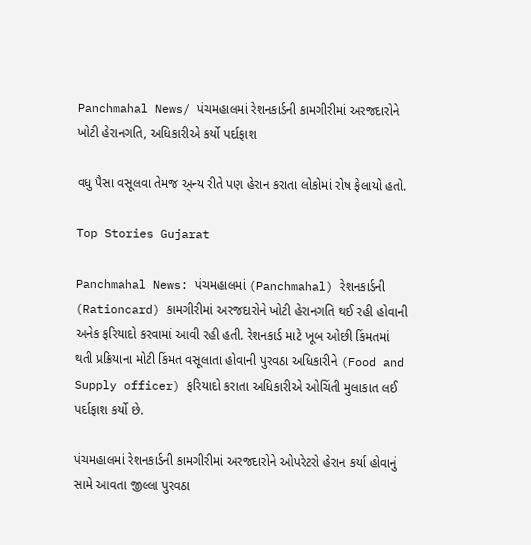Panchmahal News/ પંચમહાલમાં રેશનકાર્ડની કામગીરીમાં અરજદારોને ખોટી હેરાનગતિ, અધિકારીએ કર્યો પર્દાફાશ

વધુ પૈસા વસૂલવા તેમજ અ્ન્ય રીતે પણ હેરાન કરાતા લોકોમાં રોષ ફેલાયો હતો.

Top Stories Gujarat

Panchmahal News: પંચમહાલમાં (Panchmahal) રેશનકાર્ડની (Rationcard) કામગીરીમાં અરજદારોને ખોટી હેરાનગતિ થઈ રહી હોવાની અનેક ફરિયાદો કરવામાં આવી રહી હતી. રેશનકાર્ડ માટે ખૂબ ઓછી કિંમતમાં થતી પ્રક્રિયાના મોટી કિંમત વસૂલાતા હોવાની પુરવઠા અધિકારીને (Food and Supply officer) ફરિયાદો કરાતા અધિકારીએ ઓચિંતી મુલાકાત લઈ પર્દાફાશ કર્યો છે.

પંચમહાલમાં રેશનકાર્ડની કામગીરીમાં અરજદારોને ઓપરેટરો હેરાન કર્યા હોવાનું સામે આવતા જીલ્લા પુરવઠા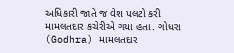અધિકારી જાતે જ વેશ પલટો કરી મામલતદાર કચેરીએ ગયા હતા. ગોધરા (Godhra) મામલતદાર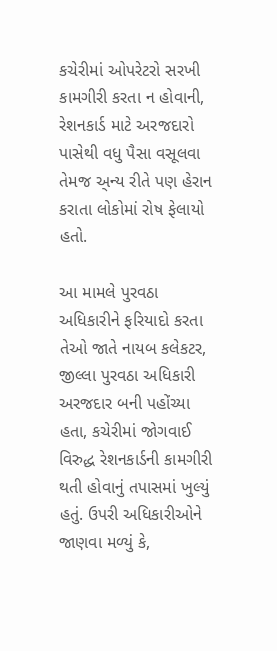કચેરીમાં ઓપરેટરો સરખી કામગીરી કરતા ન હોવાની, રેશનકાર્ડ માટે અરજદારો પાસેથી વધુ પૈસા વસૂલવા તેમજ અ્ન્ય રીતે પણ હેરાન કરાતા લોકોમાં રોષ ફેલાયો હતો.

આ મામલે પુરવઠા અધિકારીને ફરિયાદો કરતા તેઓ જાતે નાયબ કલેકટર, જીલ્લા પુરવઠા અધિકારી અરજદાર બની પહોંચ્યા હતા, કચેરીમાં જોગવાઈ વિરુદ્ધ રેશનકાર્ડની કામગીરી થતી હોવાનું તપાસમાં ખુલ્યું હતું. ઉપરી અધિકારીઓને જાણવા મળ્યું કે,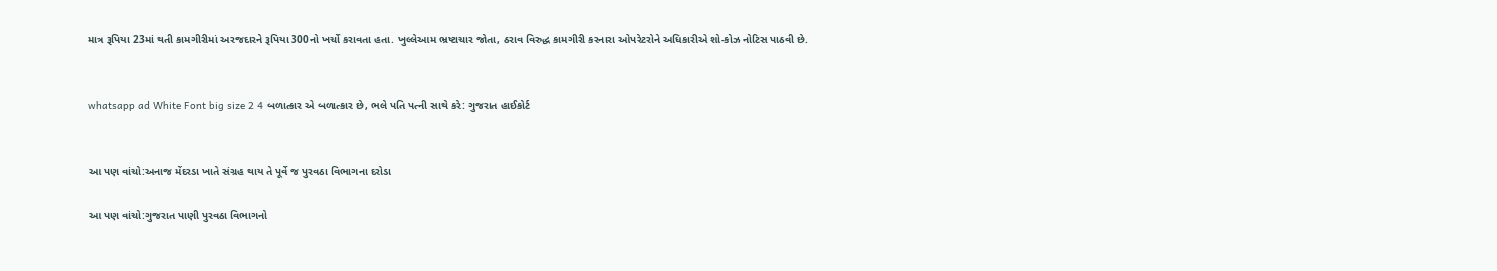માત્ર રૂપિયા 23માં થતી કામગીરીમાં અરજદારને રૂપિયા 300નો ખર્ચો કરાવતા હતા. ખુલ્લેઆમ ભ્રષ્ટાચાર જોતા, ઠરાવ વિરુદ્ધ કામગીરી કરનારા ઓપરેટરોને અધિકારીએ શો-કોઝ નોટિસ પાઠવી છે.


whatsapp ad White Font big size 2 4 બળાત્કાર એ બળાત્કાર છે, ભલે પતિ પત્ની સાથે કરે: ગુજરાત હાઈકોર્ટ


આ પણ વાંચો:અનાજ મેંદરડા ખાતે સંગ્રહ થાય તે પૂર્વે જ પુરવઠા વિભાગના દરોડા

આ પણ વાંચો:ગુજરાત પાણી પુરવઠા વિભાગનો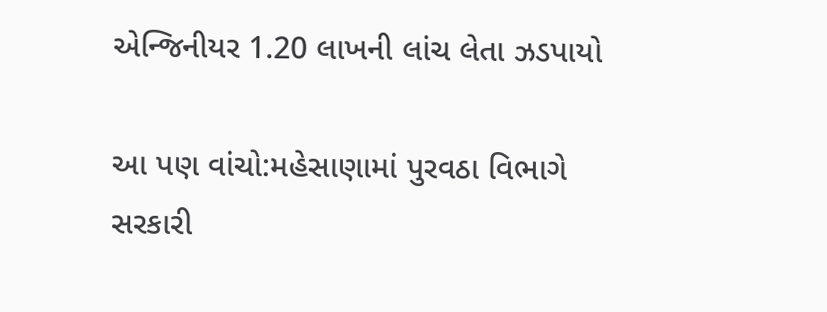એન્જિનીયર 1.20 લાખની લાંચ લેતા ઝડપાયો

આ પણ વાંચો:મહેસાણામાં પુરવઠા વિભાગે સરકારી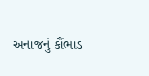અનાજનું કૌંભાડ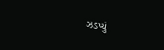ઝડપ્યું